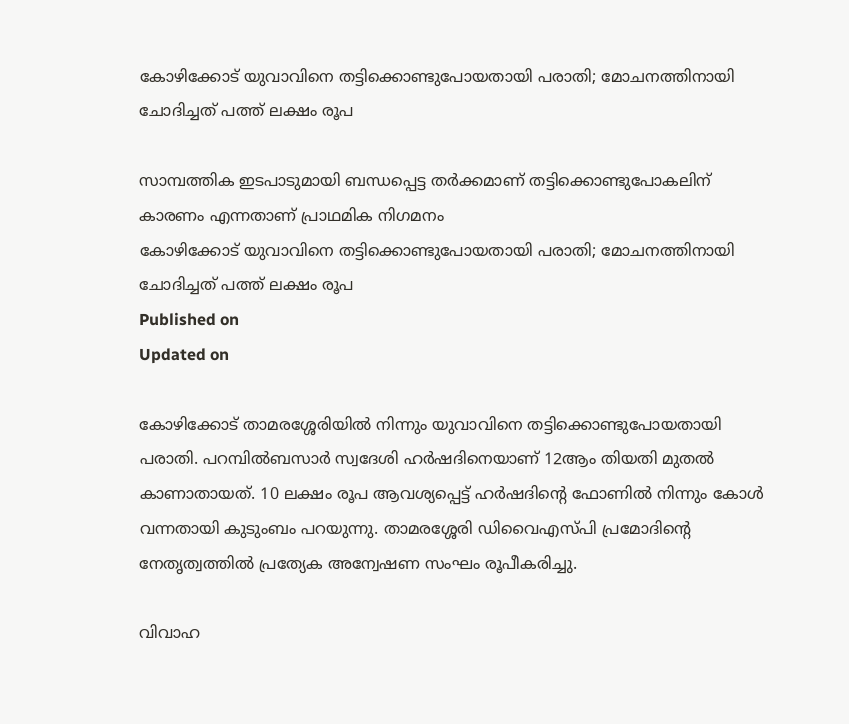കോഴിക്കോട് യുവാവിനെ തട്ടിക്കൊണ്ടുപോയതായി പരാതി; മോചനത്തിനായി ചോദിച്ചത് പത്ത് ലക്ഷം രൂപ

സാമ്പത്തിക ഇടപാടുമായി ബന്ധപ്പെട്ട തർക്കമാണ് തട്ടിക്കൊണ്ടുപോകലിന് കാരണം എന്നതാണ് പ്രാഥമിക നിഗമനം
കോഴിക്കോട് യുവാവിനെ തട്ടിക്കൊണ്ടുപോയതായി പരാതി; മോചനത്തിനായി ചോദിച്ചത് പത്ത് ലക്ഷം രൂപ
Published on
Updated on

കോഴിക്കോട് താമരശ്ശേരിയിൽ നിന്നും യുവാവിനെ തട്ടിക്കൊണ്ടുപോയതായി പരാതി. പറമ്പിൽബസാർ സ്വദേശി ഹർഷദിനെയാണ് 12ആം തിയതി മുതൽ കാണാതായത്. 10 ലക്ഷം രൂപ ആവശ്യപ്പെട്ട് ഹർഷദിന്റെ ഫോണിൽ നിന്നും കോൾ വന്നതായി കുടുംബം പറയുന്നു. താമരശ്ശേരി ഡിവൈഎസ്പി പ്രമോദിന്റെ നേതൃത്വത്തിൽ പ്രത്യേക അന്വേഷണ സംഘം രൂപീകരിച്ചു.

വിവാഹ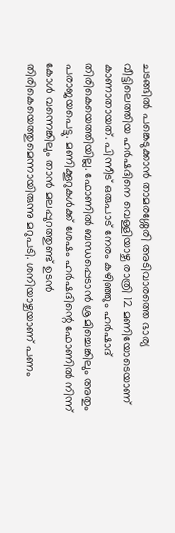ചടങ്ങിൽ പങ്കെടുക്കാൻ താമരശ്ശേരി അടിവാരത്തെ ഭാര്യ വീട്ടിലെത്തിയ ഹർഷദിനെ വെള്ളിയാഴ്ച രാത്രി 12 മണിയോടെയാണ് കാണാതായത്. പിന്നീട് ഒരുപാട് നേരം കഴിഞ്ഞും ഹർഷാദ് തിരികെയെത്തിയില്ല. ഫോണിൽ ബന്ധപ്പെടാൻ ശ്രമിച്ചെങ്കിലും അതും പരാജയപെട്ടു. മണിക്കൂറുകൾക്ക് ശേഷം ഹർഷദിന്റെ ഫോണിൽ നിന്ന് കോൾ വന്നെങ്കിലും താൻ മലപ്പുറത്തുണ്ട് ഉടൻ തിരികെയെത്തുമെന്നായിരുന്നു മറുപടി. ശനിയാഴ്ചയാണ് പണം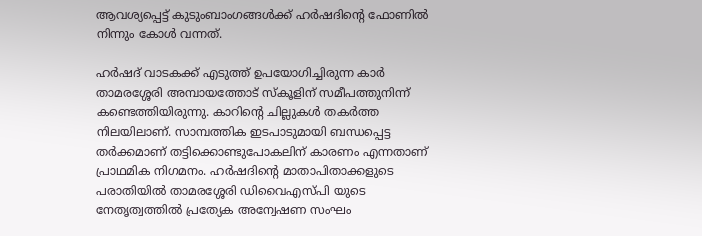ആവശ്യപ്പെട്ട് കുടുംബാംഗങ്ങൾക്ക് ഹർഷദിന്റെ ഫോണിൽ നിന്നും കോൾ വന്നത്.

ഹർഷദ് വാടകക്ക് എടുത്ത് ഉപയോഗിച്ചിരുന്ന കാർ താമരശ്ശേരി അമ്പായത്തോട് സ്കൂളിന് സമീപത്തുനിന്ന് കണ്ടെത്തിയിരുന്നു. കാറിന്റെ ചില്ലുകൾ തകർത്ത നിലയിലാണ്. സാമ്പത്തിക ഇടപാടുമായി ബന്ധപ്പെട്ട തർക്കമാണ് തട്ടിക്കൊണ്ടുപോകലിന് കാരണം എന്നതാണ് പ്രാഥമിക നിഗമനം. ഹർഷദിന്റെ മാതാപിതാക്കളുടെ പരാതിയിൽ താമരശ്ശേരി ഡിവൈഎസ്പി യുടെ നേതൃത്വത്തിൽ പ്രത്യേക അന്വേഷണ സംഘം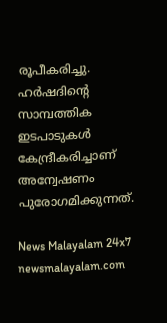രൂപീകരിച്ചു. ഹർഷദിന്റെ സാമ്പത്തിക ഇടപാടുകൾ കേന്ദ്രീകരിച്ചാണ് അന്വേഷണം പുരോഗമിക്കുന്നത്.

News Malayalam 24x7
newsmalayalam.com